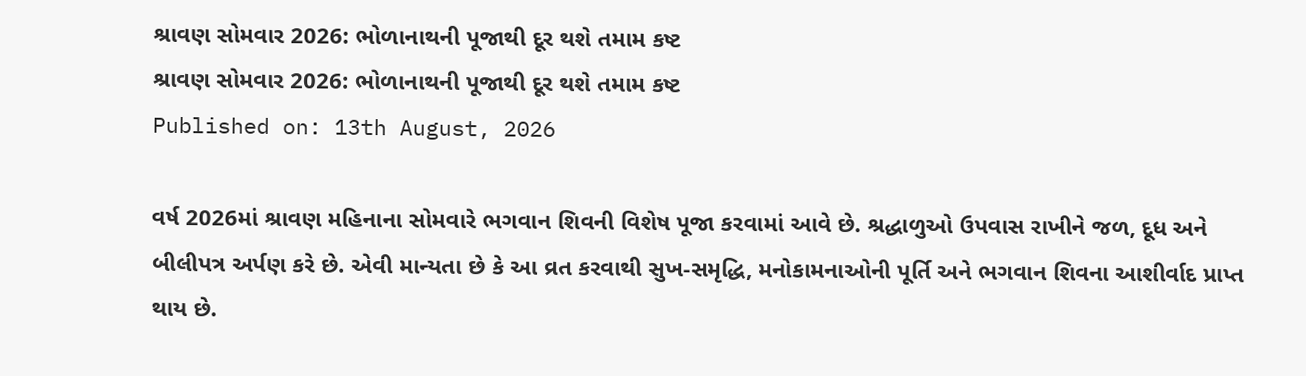શ્રાવણ સોમવાર 2026: ભોળાનાથની પૂજાથી દૂર થશે તમામ કષ્ટ
શ્રાવણ સોમવાર 2026: ભોળાનાથની પૂજાથી દૂર થશે તમામ કષ્ટ
Published on: 13th August, 2026

વર્ષ 2026માં શ્રાવણ મહિનાના સોમવારે ભગવાન શિવની વિશેષ પૂજા કરવામાં આવે છે. શ્રદ્ધાળુઓ ઉપવાસ રાખીને જળ, દૂધ અને બીલીપત્ર અર્પણ કરે છે. એવી માન્યતા છે કે આ વ્રત કરવાથી સુખ-સમૃદ્ધિ, મનોકામનાઓની પૂર્તિ અને ભગવાન શિવના આશીર્વાદ પ્રાપ્ત થાય છે.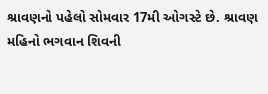શ્રાવણનો પહેલો સોમવાર 17મી ઓગસ્ટે છે. શ્રાવણ મહિનો ભગવાન શિવની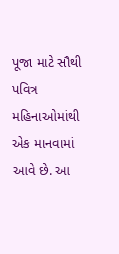પૂજા માટે સૌથી પવિત્ર મહિનાઓમાંથી એક માનવામાં આવે છે. આ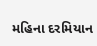મહિના દરમિયાન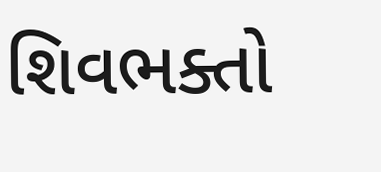શિવભક્તો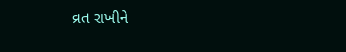વ્રત રાખીને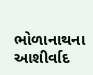ભોળાનાથના આશીર્વાદ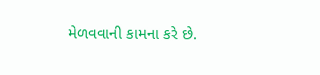મેળવવાની કામના કરે છે.